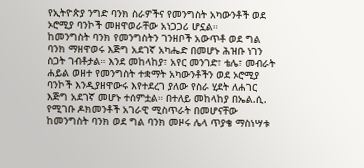የኢትዮጵያ ንግድ ባንክ ስራዎችና የመንግስት አካውንቶች ወደ ኦሮሚያ ባንኮች መዘዋወራቸው አነጋጋሪ ሆኗል።
ከመንግስት ባንክ የመንግስትን ገንዘቦች አውጥቶ ወደ ግል ባንክ ማዘዋወሩ እጅግ አደገኛ አካሔድ በመሆኑ ሕዝቡ ነገን ስጋት ገብቶታል። እንደ መከላከያ፣ አየር መንገድ፣ ቴሌ፣ መብራት ሐይል ወዘተ የመንግስት ተቋማት አካውንቶችን ወደ ኦሮሚያ ባንኮች እንዲያዘዋውሩ እየተደረገ ያለው የስራ ሂደት ለሐገር እጅግ አደገኛ መሆኑ ተሰምቷል። በተለይ መከላከያ በኤል.ሲ. የሚገቡ ዶክመንቶች አገራዊ ሚስጥራት በመሆናቸው ከመንግስት ባንክ ወደ ግል ባንክ መዞሩ ሌላ ጥያቄ ማስነሣቱ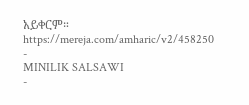አይቀርም።
https://mereja.com/amharic/v2/458250
-
MINILIK SALSAWI
-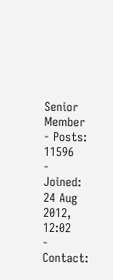Senior Member
- Posts: 11596
- Joined: 24 Aug 2012, 12:02
- Contact: